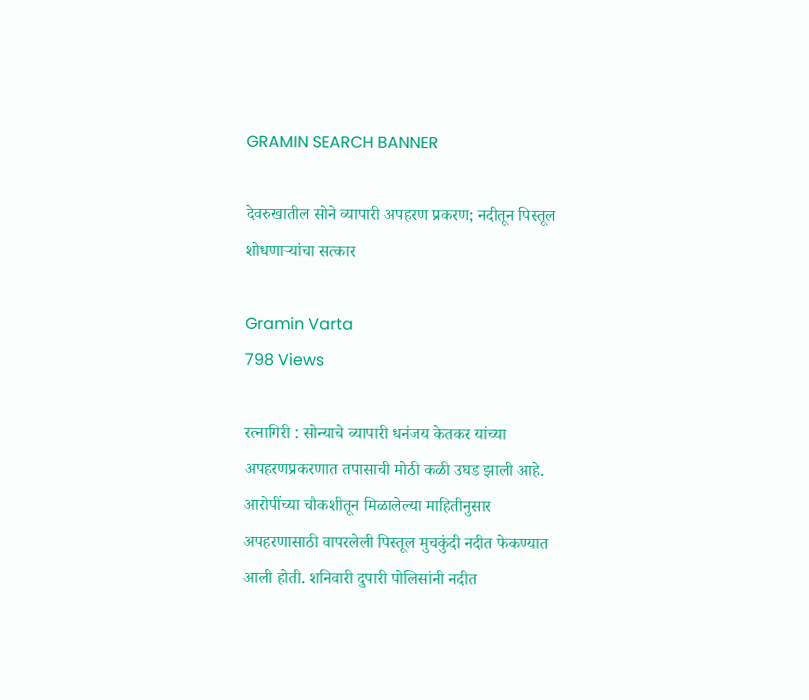GRAMIN SEARCH BANNER

देवरुखातील सोने व्यापारी अपहरण प्रकरण; नदीतून पिस्तूल शोधणाऱ्यांचा सत्कार

Gramin Varta
798 Views

रत्नागिरी : सोन्याचे व्यापारी धनंजय केतकर यांच्या अपहरणप्रकरणात तपासाची मोठी कळी उघड झाली आहे. आरोपींच्या चौकशीतून मिळालेल्या माहितीनुसार अपहरणासाठी वापरलेली पिस्तूल मुचकुंदी नदीत फेकण्यात आली होती. शनिवारी दुपारी पोलिसांनी नदीत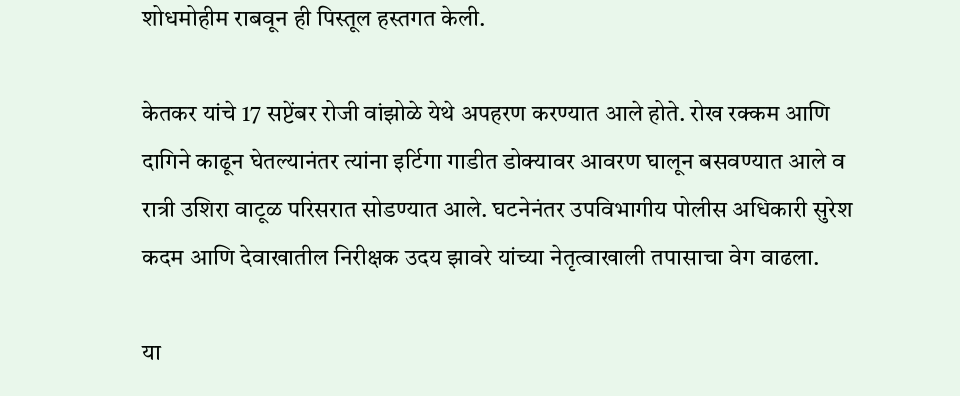शोधमोहीम राबवून ही पिस्तूल हस्तगत केली.

केतकर यांचे 17 सप्टेंबर रोजी वांझोळे येथे अपहरण करण्यात आले होते. रोख रक्कम आणि दागिने काढून घेतल्यानंतर त्यांना इर्टिगा गाडीत डोक्यावर आवरण घालून बसवण्यात आले व रात्री उशिरा वाटूळ परिसरात सोडण्यात आले. घटनेनंतर उपविभागीय पोलीस अधिकारी सुरेश कदम आणि देवाखातील निरीक्षक उदय झावरे यांच्या नेतृत्वाखाली तपासाचा वेग वाढला.

या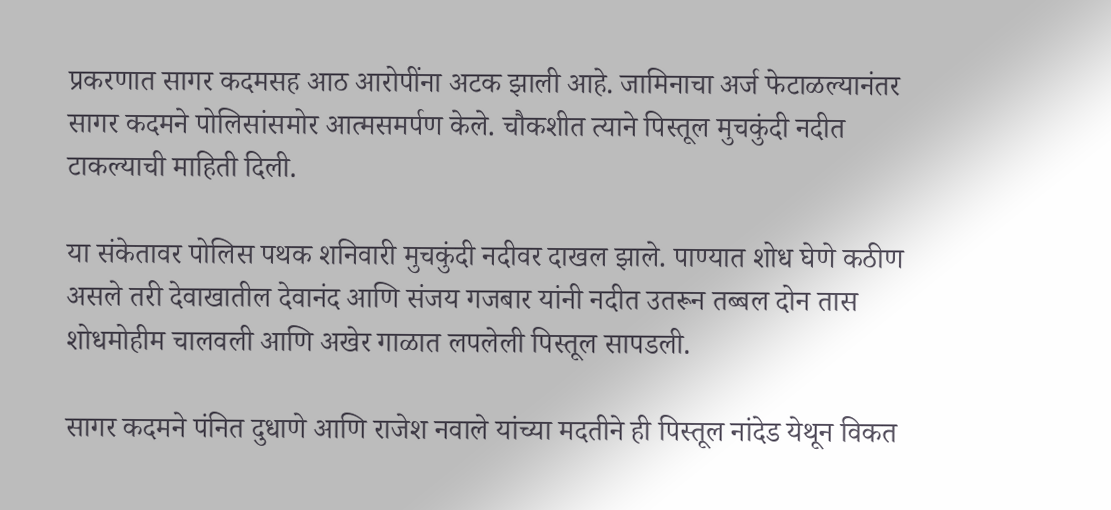प्रकरणात सागर कदमसह आठ आरोपींना अटक झाली आहे. जामिनाचा अर्ज फेटाळल्यानंतर सागर कदमने पोलिसांसमोर आत्मसमर्पण केले. चौकशीत त्याने पिस्तूल मुचकुंदी नदीत टाकल्याची माहिती दिली.

या संकेतावर पोलिस पथक शनिवारी मुचकुंदी नदीवर दाखल झाले. पाण्यात शोध घेणे कठीण असले तरी देवाखातील देवानंद आणि संजय गजबार यांनी नदीत उतरून तब्बल दोन तास शोधमोहीम चालवली आणि अखेर गाळात लपलेली पिस्तूल सापडली.

सागर कदमने पंनित दुधाणे आणि राजेश नवाले यांच्या मदतीने ही पिस्तूल नांदेड येथून विकत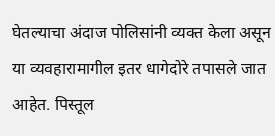घेतल्याचा अंदाज पोलिसांनी व्यक्त केला असून या व्यवहारामागील इतर धागेदोरे तपासले जात आहेत. पिस्तूल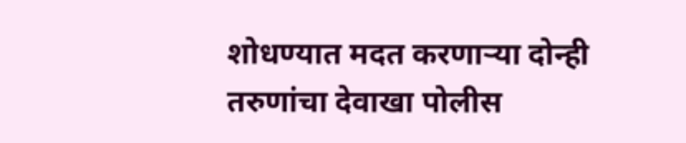शोधण्यात मदत करणाऱ्या दोन्ही तरुणांचा देवाखा पोलीस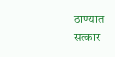ठाण्यात सत्कार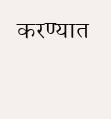करण्यात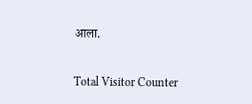आला.

Total Visitor Counter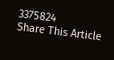3375824
Share This Article